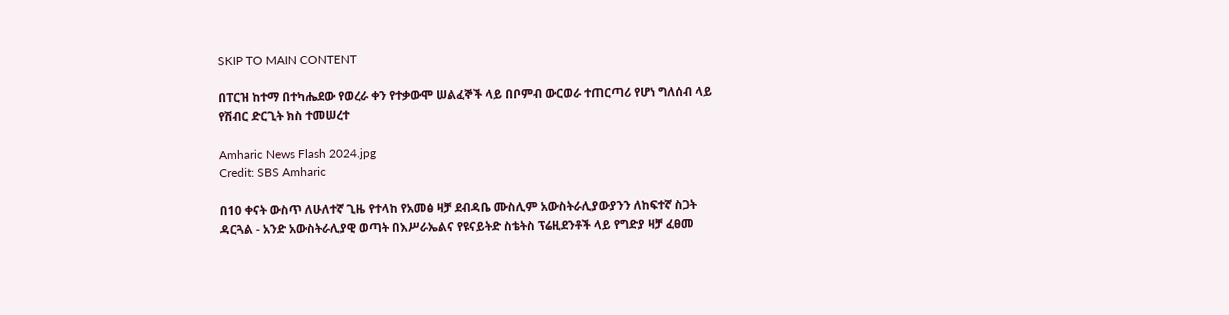SKIP TO MAIN CONTENT

በፐርዝ ከተማ በተካሔደው የወረራ ቀን የተቃውሞ ሠልፈኞች ላይ በቦምብ ውርወራ ተጠርጣሪ የሆነ ግለሰብ ላይ የሽብር ድርጊት ክስ ተመሠረተ

Amharic News Flash 2024.jpg
Credit: SBS Amharic

በ10 ቀናት ውስጥ ለሁለተኛ ጊዜ የተላከ የአመፅ ዛቻ ደብዳቤ ሙስሊም አውስትራሊያውያንን ለከፍተኛ ስጋት ዳርጓል - አንድ አውስትራሊያዊ ወጣት በእሥራኤልና የዩናይትድ ስቴትስ ፕሬዚደንቶች ላይ የግድያ ዛቻ ፈፀመ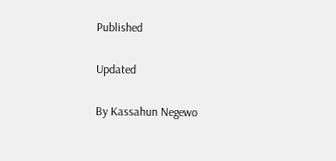Published

Updated

By Kassahun Negewo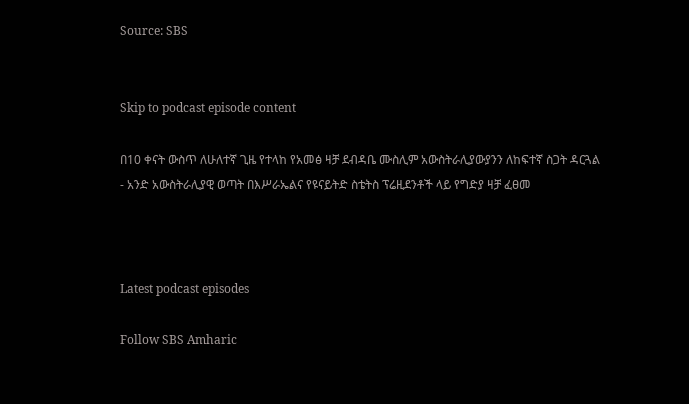Source: SBS


Skip to podcast episode content

በ10 ቀናት ውስጥ ለሁለተኛ ጊዜ የተላከ የአመፅ ዛቻ ደብዳቤ ሙስሊም አውስትራሊያውያንን ለከፍተኛ ስጋት ዳርጓል - አንድ አውስትራሊያዊ ወጣት በእሥራኤልና የዩናይትድ ስቴትስ ፕሬዚደንቶች ላይ የግድያ ዛቻ ፈፀመ



Latest podcast episodes

Follow SBS Amharic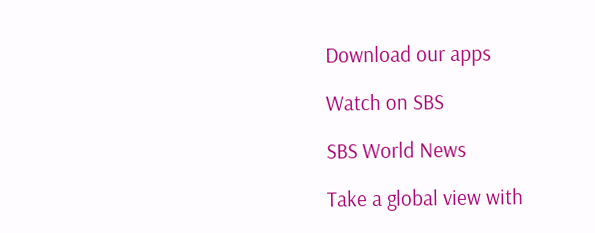Download our apps

Watch on SBS

SBS World News

Take a global view with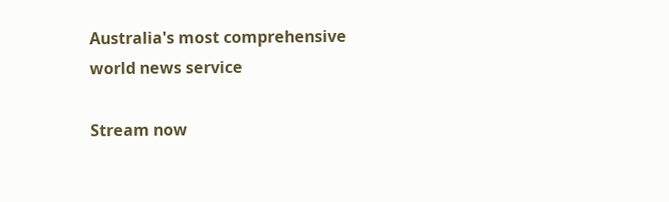Australia's most comprehensive world news service

Stream now